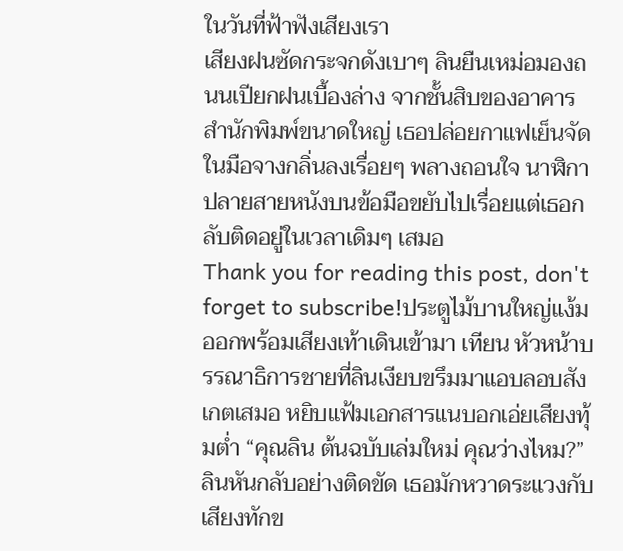ในวันที่ฟ้าฟังเสียงเรา
เสียงฝนซัดกระจกดังเบาๆ ลินยืนเหม่อมองถนนเปียกฝนเบื้องล่าง จากชั้นสิบของอาคารสำนักพิมพ์ขนาดใหญ่ เธอปล่อยกาแฟเย็นจัดในมือจางกลิ่นลงเรื่อยๆ พลางถอนใจ นาฬิกาปลายสายหนังบนข้อมือขยับไปเรื่อยแต่เธอกลับติดอยู่ในเวลาเดิมๆ เสมอ
Thank you for reading this post, don't forget to subscribe!ประตูไม้บานใหญ่แง้มออกพร้อมเสียงเท้าเดินเข้ามา เทียน หัวหน้าบรรณาธิการชายที่ลินเงียบขรึมมาแอบลอบสังเกตเสมอ หยิบแฟ้มเอกสารแนบอกเอ่ยเสียงทุ้มต่ำ “คุณลิน ต้นฉบับเล่มใหม่ คุณว่างไหม?”
ลินหันกลับอย่างติดขัด เธอมักหวาดระแวงกับเสียงทักข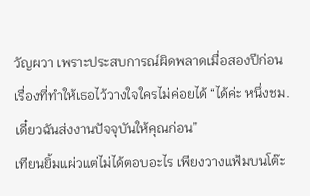วัญผวา เพราะประสบการณ์ผิดพลาดเมื่อสองปีก่อน เรื่องที่ทำให้เธอไว้วางใจใครไม่ค่อยได้ “ได้ค่ะ หนึ่งชม. เดี๋ยวฉันส่งงานปัจจุบันให้คุณก่อน”
เทียนยิ้มแผ่วแต่ไม่ได้ตอบอะไร เพียงวางแฟ้มบนโต๊ะ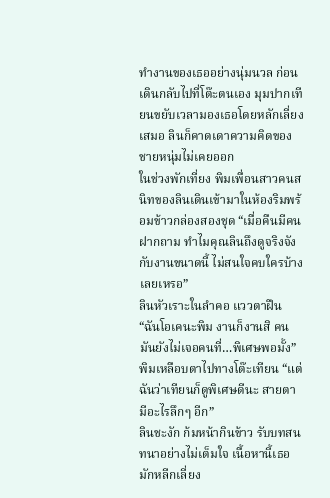ทำงานของเธออย่างนุ่มนวล ก่อนเดินกลับไปที่โต๊ะตนเอง มุมปากเทียนขยับเวลามองเธอโดยหลักเลี่ยงเสมอ ลินก็คาดเดาความคิดของชายหนุ่มไม่เคยออก
ในช่วงพักเที่ยง พิมเพื่อนสาวคนสนิทของลินเดินเข้ามาในห้องริมพร้อมข้าวกล่องสองชุด “เมื่อคืนมีคนฝากถาม ทำไมคุณลินถึงดูจริงจังกับงานขนาดนี้ ไม่สนใจคบใครบ้างเลยเหรอ”
ลินหัวเราะในลำคอ แววตาฝืน “ฉันโอเคนะพิม งานก็งานสิ คนมันยังไม่เจอคนที่…พิเศษพอมั้ง”
พิมเหลือบตาไปทางโต๊ะเทียน “แต่ฉันว่าเทียนก็ดูพิเศษดีนะ สายตามีอะไรลึกๆ อีก”
ลินชะงัก ก้มหน้ากินข้าว รับบทสนทนาอย่างไม่เต็มใจ เนื้อหานี้เธอมักหลีกเลี่ยง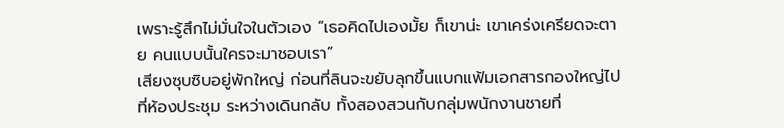เพราะรู้สึกไม่มั่นใจในตัวเอง “เธอคิดไปเองมั้ย ก็เขาน่ะ เขาเคร่งเครียดจะตาย คนแบบนั้นใครจะมาชอบเรา”
เสียงซุบซิบอยู่พักใหญ่ ก่อนที่ลินจะขยับลุกขึ้นแบกแฟ้มเอกสารกองใหญ่ไปที่ห้องประชุม ระหว่างเดินกลับ ทั้งสองสวนกับกลุ่มพนักงานชายที่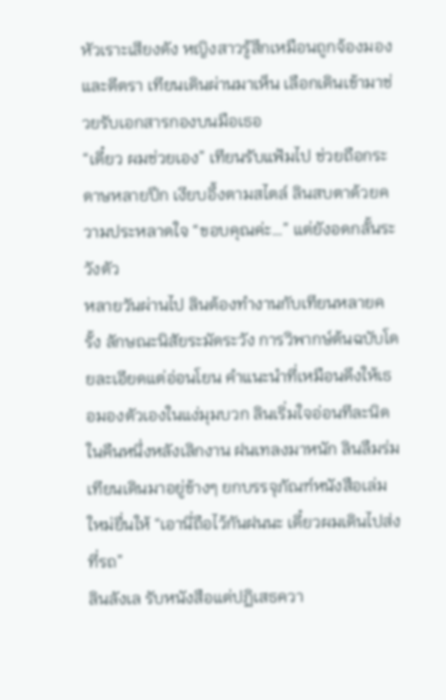หัวเราะเสียงดัง หญิงสาวรู้สึกเหมือนถูกจ้องมองและตีตรา เทียนเดินผ่านมาเห็น เลือกเดินเข้ามาช่วยรับเอกสารกองบนมือเธอ
“เดี๋ยว ผมช่วยเอง” เทียนรับแฟ้มไป ช่วยถือกระดาษหลายปึก เงียบอึ้งตามสไตล์ ลินสบตาด้วยความประหลาดใจ “ขอบคุณค่ะ…” แต่ยังอดกลั้นระวังตัว
หลายวันผ่านไป ลินต้องทำงานกับเทียนหลายครั้ง ลักษณะนิสัยระมัดระวัง การวิพากษ์ต้นฉบับโดยละเอียดแต่อ่อนโยน คำแนะนำที่เหมือนดึงให้เธอมองตัวเองในแง่มุมบวก ลินเริ่มใจอ่อนทีละนิด
ในคืนหนึ่งหลังเลิกงาน ฝนเทลงมาหนัก ลินลืมร่ม เทียนเดินมาอยู่ข้างๆ ยกบรรจุภัณฑ์หนังสือเล่มใหม่ยื่นให้ “เอานี่ถือไว้กันฝนนะ เดี๋ยวผมเดินไปส่งที่รถ”
ลินลังเล รับหนังสือแต่ปฏิเสธควา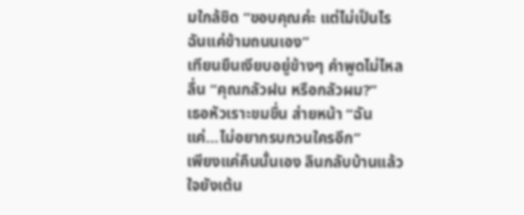มใกล้ชิด “ขอบคุณค่ะ แต่ไม่เป็นไร ฉันแค่ข้ามถนนเอง”
เทียนยืนเงียบอยู่ข้างๆ คำพูดไม่ไหลลื่น “คุณกลัวฝน หรือกลัวผม?”
เธอหัวเราะขมขื่น ส่ายหน้า “ฉันแค่…ไม่อยากรบกวนใครอีก”
เพียงแค่คืนนั้นเอง ลินกลับบ้านแล้วใจยังเต้น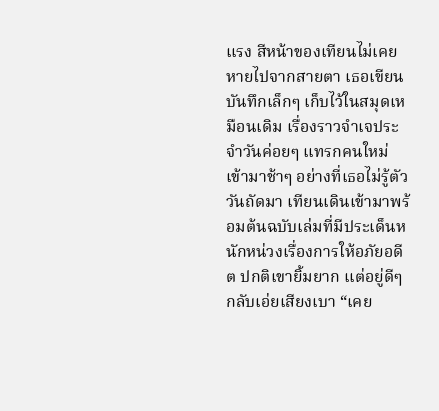แรง สีหน้าของเทียนไม่เคยหายไปจากสายตา เธอเขียนบันทึกเล็กๆ เก็บไว้ในสมุดเหมือนเดิม เรื่องราวจำเจประจำวันค่อยๆ แทรกคนใหม่เข้ามาช้าๆ อย่างที่เธอไม่รู้ตัว
วันถัดมา เทียนเดินเข้ามาพร้อมต้นฉบับเล่มที่มีประเด็นหนักหน่วงเรื่องการให้อภัยอดีต ปกติเขายิ้มยาก แต่อยู่ดีๆ กลับเอ่ยเสียงเบา “เคย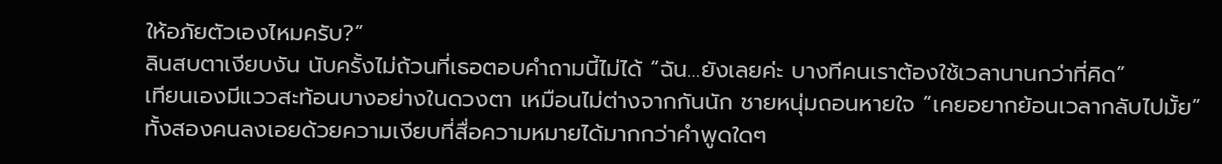ให้อภัยตัวเองไหมครับ?”
ลินสบตาเงียบงัน นับครั้งไม่ถ้วนที่เธอตอบคำถามนี้ไม่ได้ “ฉัน…ยังเลยค่ะ บางทีคนเราต้องใช้เวลานานกว่าที่คิด”
เทียนเองมีแววสะท้อนบางอย่างในดวงตา เหมือนไม่ต่างจากกันนัก ชายหนุ่มถอนหายใจ “เคยอยากย้อนเวลากลับไปมั้ย”
ทั้งสองคนลงเอยด้วยความเงียบที่สื่อความหมายได้มากกว่าคำพูดใดๆ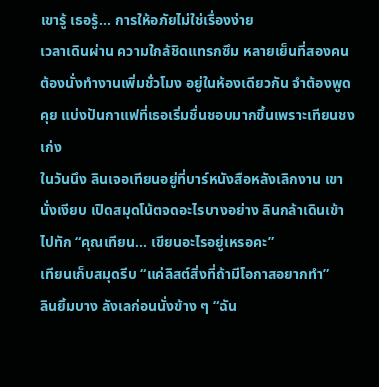เขารู้ เธอรู้… การให้อภัยไม่ใช่เรื่องง่าย
เวลาเดินผ่าน ความใกล้ชิดแทรกซึม หลายเย็นที่สองคนต้องนั่งทำงานเพิ่มชั่วโมง อยู่ในห้องเดียวกัน จำต้องพูดคุย แบ่งปันกาแฟที่เธอเริ่มชื่นชอบมากขึ้นเพราะเทียนชงเก่ง
ในวันนึง ลินเจอเทียนอยู่ที่บาร์หนังสือหลังเลิกงาน เขานั่งเงียบ เปิดสมุดโน้ตจดอะไรบางอย่าง ลินกล้าเดินเข้าไปทัก “คุณเทียน… เขียนอะไรอยู่เหรอคะ”
เทียนเก็บสมุดรีบ “แค่ลิสต์สิ่งที่ถ้ามีโอกาสอยากทำ”
ลินยิ้มบาง ลังเลก่อนนั่งข้าง ๆ “ฉัน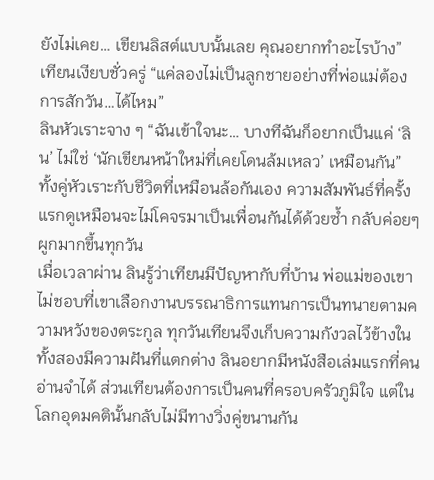ยังไม่เคย… เขียนลิสต์แบบนั้นเลย คุณอยากทำอะไรบ้าง”
เทียนเงียบชั่วครู่ “แค่ลองไม่เป็นลูกชายอย่างที่พ่อแม่ต้องการสักวัน…ได้ไหม”
ลินหัวเราะจาง ๆ “ฉันเข้าใจนะ… บางทีฉันก็อยากเป็นแค่ ‘ลิน’ ไม่ใช่ ‘นักเขียนหน้าใหม่ที่เคยโดนล้มเหลว’ เหมือนกัน”
ทั้งคู่หัวเราะกับชีวิตที่เหมือนล้อกันเอง ความสัมพันธ์ที่ครั้งแรกดูเหมือนจะไม่โคจรมาเป็นเพื่อนกันได้ด้วยซ้ำ กลับค่อยๆ ผูกมากขึ้นทุกวัน
เมื่อเวลาผ่าน ลินรู้ว่าเทียนมีปัญหากับที่บ้าน พ่อแม่ของเขาไม่ชอบที่เขาเลือกงานบรรณาธิการแทนการเป็นทนายตามความหวังของตระกูล ทุกวันเทียนจึงเก็บความกังวลไว้ข้างใน
ทั้งสองมีความฝันที่แตกต่าง ลินอยากมีหนังสือเล่มแรกที่คนอ่านจำได้ ส่วนเทียนต้องการเป็นคนที่ครอบครัวภูมิใจ แต่ในโลกอุดมคตินั้นกลับไม่มีทางวิ่งคู่ขนานกัน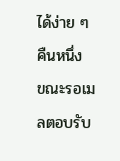ได้ง่าย ๆ
คืนหนึ่ง ขณะรอเมลตอบรับ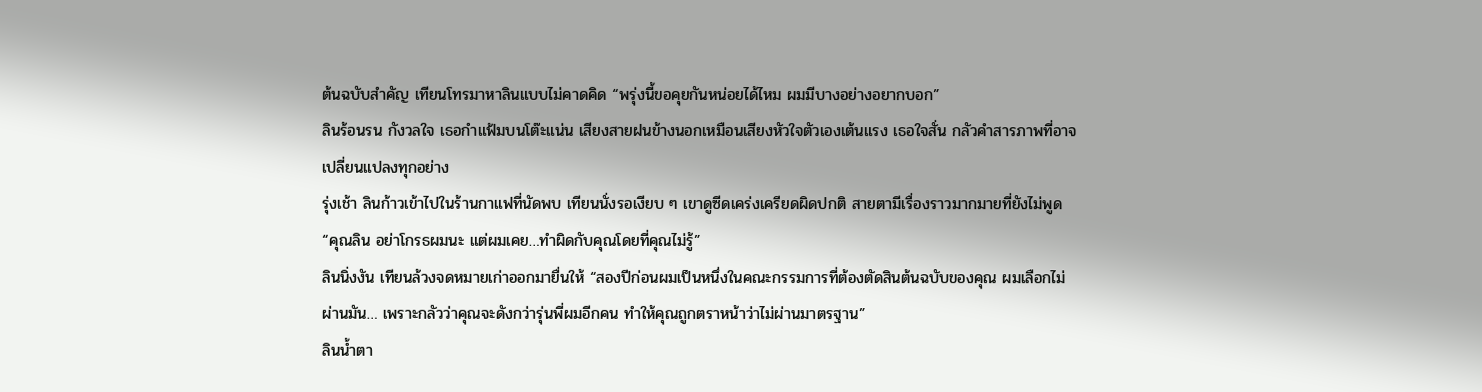ต้นฉบับสำคัญ เทียนโทรมาหาลินแบบไม่คาดคิด “พรุ่งนี้ขอคุยกันหน่อยได้ไหม ผมมีบางอย่างอยากบอก”
ลินร้อนรน กังวลใจ เธอกำแฟ้มบนโต๊ะแน่น เสียงสายฝนข้างนอกเหมือนเสียงหัวใจตัวเองเต้นแรง เธอใจสั่น กลัวคำสารภาพที่อาจเปลี่ยนแปลงทุกอย่าง
รุ่งเช้า ลินก้าวเข้าไปในร้านกาแฟที่นัดพบ เทียนนั่งรอเงียบ ๆ เขาดูซีดเคร่งเครียดผิดปกติ สายตามีเรื่องราวมากมายที่ยังไม่พูด
“คุณลิน อย่าโกรธผมนะ แต่ผมเคย…ทำผิดกับคุณโดยที่คุณไม่รู้”
ลินนิ่งงัน เทียนล้วงจดหมายเก่าออกมายื่นให้ “สองปีก่อนผมเป็นหนึ่งในคณะกรรมการที่ต้องตัดสินต้นฉบับของคุณ ผมเลือกไม่ผ่านมัน… เพราะกลัวว่าคุณจะดังกว่ารุ่นพี่ผมอีกคน ทำให้คุณถูกตราหน้าว่าไม่ผ่านมาตรฐาน”
ลินน้ำตา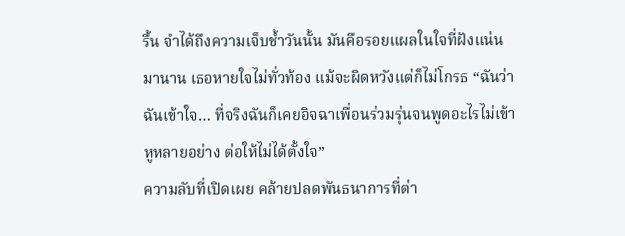รื้น จำได้ถึงความเจ็บช้ำวันนั้น มันคือรอยแผลในใจที่ฝังแน่นมานาน เธอหายใจไม่ทั่วท้อง แม้จะผิดหวังแต่ก็ไม่โกรธ “ฉันว่าฉันเข้าใจ… ที่จริงฉันก็เคยอิจฉาเพื่อนร่วมรุ่นจนพูดอะไรไม่เข้าหูหลายอย่าง ต่อให้ไม่ได้ตั้งใจ”
ความลับที่เปิดเผย คล้ายปลดพันธนาการที่ต่า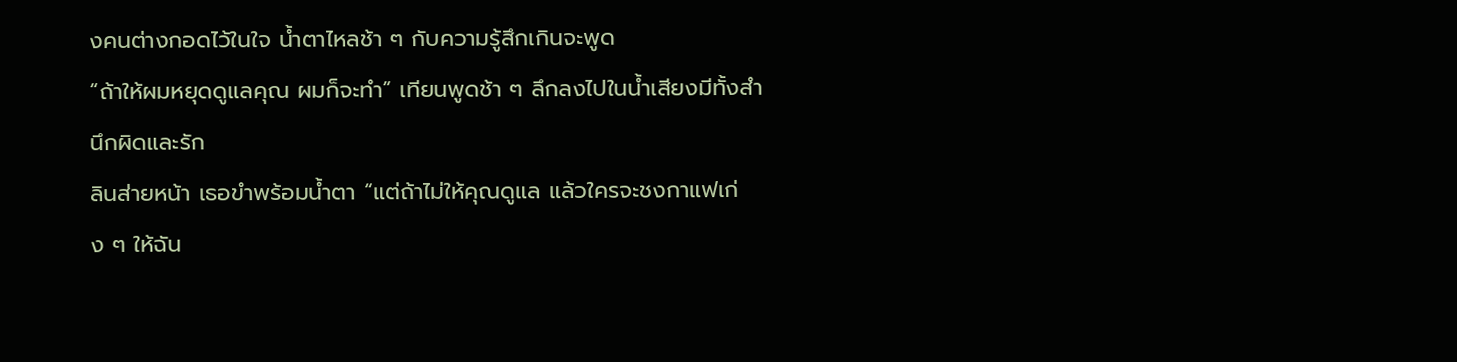งคนต่างกอดไว้ในใจ น้ำตาไหลช้า ๆ กับความรู้สึกเกินจะพูด
“ถ้าให้ผมหยุดดูแลคุณ ผมก็จะทำ” เทียนพูดช้า ๆ ลึกลงไปในน้ำเสียงมีทั้งสำนึกผิดและรัก
ลินส่ายหน้า เธอขำพร้อมน้ำตา “แต่ถ้าไม่ให้คุณดูแล แล้วใครจะชงกาแฟเก่ง ๆ ให้ฉัน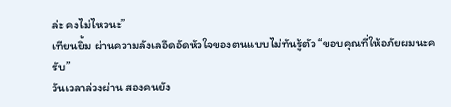ล่ะ คงไม่ไหวนะ”
เทียนยิ้ม ผ่านความลังเลอึดอัดหัวใจของตนแบบไม่ทันรู้ตัว “ขอบคุณที่ให้อภัยผมนะครับ”
วันเวลาล่วงผ่าน สองคนยัง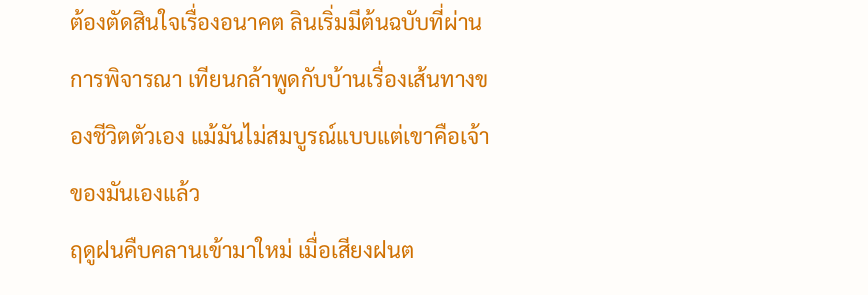ต้องตัดสินใจเรื่องอนาคต ลินเริ่มมีต้นฉบับที่ผ่านการพิจารณา เทียนกล้าพูดกับบ้านเรื่องเส้นทางของชีวิตตัวเอง แม้มันไม่สมบูรณ์แบบแต่เขาคือเจ้าของมันเองแล้ว
ฤดูฝนคืบคลานเข้ามาใหม่ เมื่อเสียงฝนต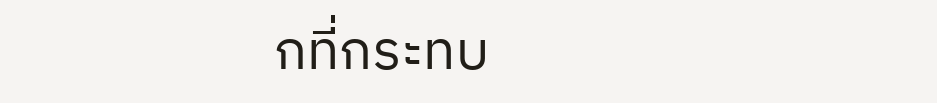กที่กระทบ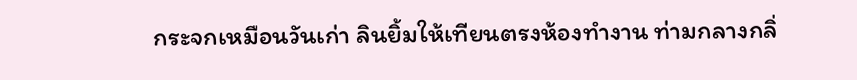กระจกเหมือนวันเก่า ลินยิ้มให้เทียนตรงห้องทำงาน ท่ามกลางกลิ่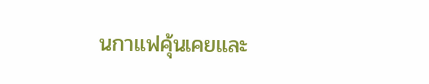นกาแฟคุ้นเคยและ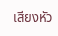เสียงหัว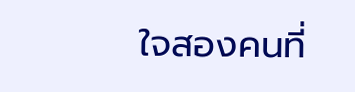ใจสองคนที่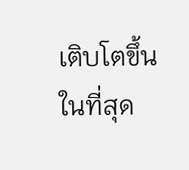เติบโตขึ้นในที่สุด